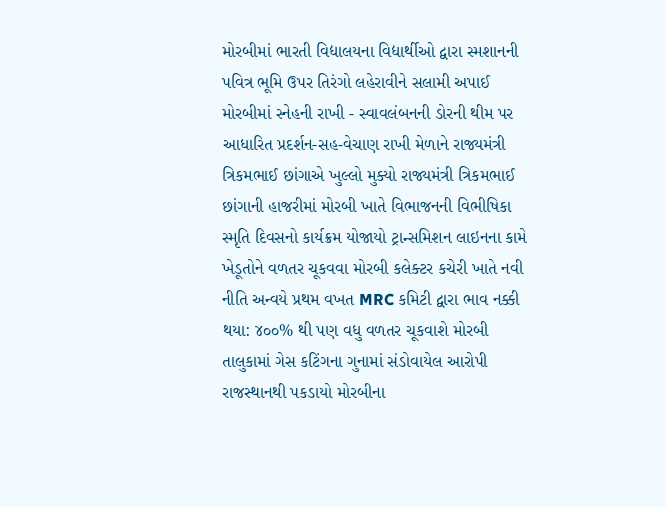મોરબીમાં ભારતી વિદ્યાલયના વિદ્યાર્થીઓ દ્વારા સ્મશાનની પવિત્ર ભૂમિ ઉપર તિરંગો લહેરાવીને સલામી અપાઈ મોરબીમાં સ્નેહની રાખી - સ્વાવલંબનની ડોરની થીમ પર આધારિત પ્રદર્શન-સહ-વેચાણ રાખી મેળાને રાજ્યમંત્રી ત્રિકમભાઈ છાંગાએ ખુલ્લો મુક્યો રાજ્યમંત્રી ત્રિકમભાઈ છાંગાની હાજરીમાં મોરબી ખાતે વિભાજનની વિભીષિકા સ્મૃતિ દિવસનો કાર્યક્રમ યોજાયો ટ્રાન્સમિશન લાઇનના કામે ખેડૂતોને વળતર ચૂકવવા મોરબી કલેક્ટર કચેરી ખાતે નવી નીતિ અન્વયે પ્રથમ વખત MRC કમિટી દ્વારા ભાવ નક્કી થયા: ૪૦૦% થી પણ વધુ વળતર ચૂકવાશે મોરબી તાલુકામાં ગેસ કટિંગના ગુનામાં સંડોવાયેલ આરોપી રાજસ્થાનથી પકડાયો મોરબીના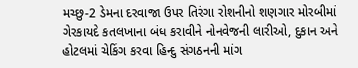મચ્છુ-2 ડેમના દરવાજા ઉપર તિરંગા રોશનીનો શણગાર મોરબીમાં ગેરકાયદે કતલખાના બંધ કરાવીને નોનવેજની લારીઓ, દુકાન અને હોટલમાં ચેકિંગ કરવા હિન્દુ સંગઠનની માંગ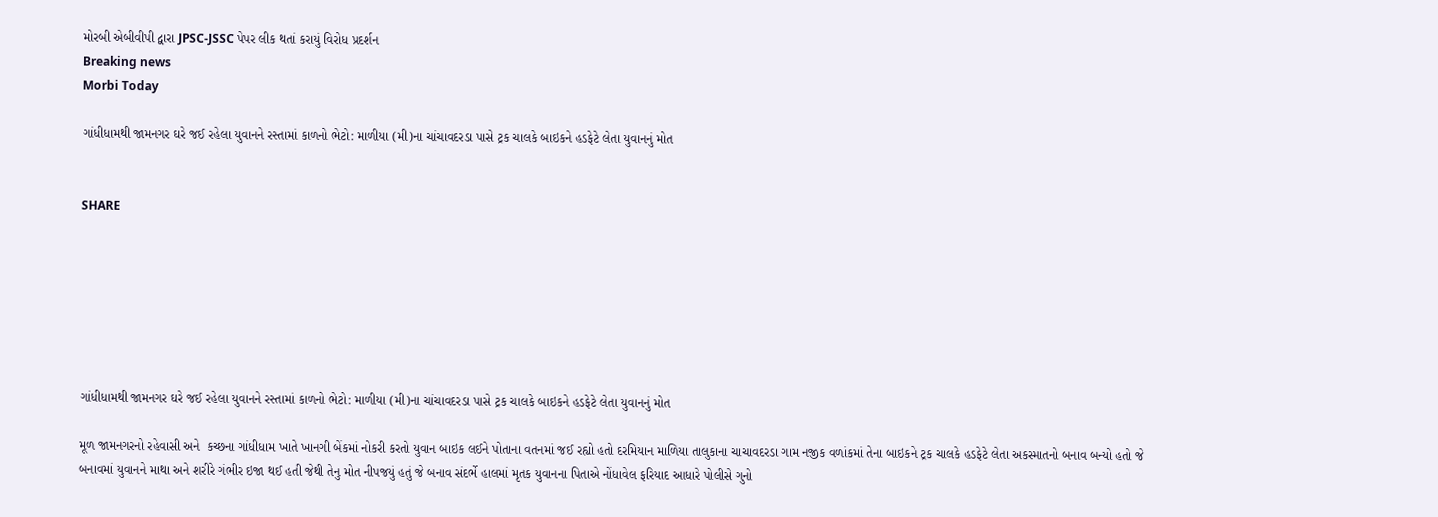મોરબી એબીવીપી દ્વારા JPSC-JSSC પેપર લીક થતાં કરાયું વિરોધ પ્રદર્શન
Breaking news
Morbi Today

ગાંધીધામથી જામનગર ઘરે જઈ રહેલા યુવાનને રસ્તામાં કાળનો ભેટો: માળીયા (મી)ના ચાંચાવદરડા પાસે ટ્રક ચાલકે બાઇકને હડફેટે લેતા યુવાનનું મોત


SHARE







ગાંધીધામથી જામનગર ઘરે જઈ રહેલા યુવાનને રસ્તામાં કાળનો ભેટો: માળીયા (મી)ના ચાંચાવદરડા પાસે ટ્રક ચાલકે બાઇકને હડફેટે લેતા યુવાનનું મોત

મૂળ જામનગરનો રહેવાસી અને  કચ્છના ગાંધીધામ ખાતે ખાનગી બેંકમાં નોકરી કરતો યુવાન બાઇક લઈને પોતાના વતનમાં જઈ રહ્યો હતો દરમિયાન માળિયા તાલુકાના ચાચાવદરડા ગામ નજીક વળાંકમાં તેના બાઇકને ટ્રક ચાલકે હડફેટે લેતા અકસ્માતનો બનાવ બન્યો હતો જે બનાવમાં યુવાનને માથા અને શરીરે ગંભીર ઇજા થઈ હતી જેથી તેનુ મોત નીપજયું હતું જે બનાવ સંદર્ભે હાલમાં મૃતક યુવાનના પિતાએ નોંધાવેલ ફરિયાદ આધારે પોલીસે ગુનો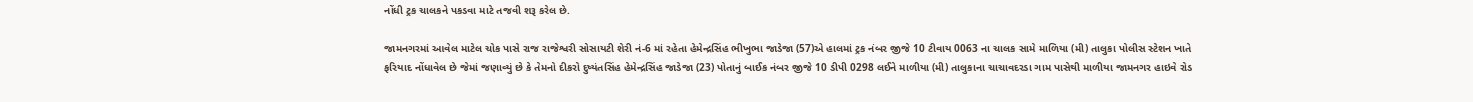નોંધી ટ્રક ચાલકને પકડવા માટે તજવી શરૂ કરેલ છે.

જામનગરમાં આવેલ માટેલ ચોક પાસે રાજ રાજેશ્વરી સોસાયટી શેરી નં-6 માં રહેતા હેમેન્દ્રસિંહ ભીખુભા જાડેજા (57)એ હાલમાં ટ્રક નંબર જીજે 10 ટીવાય 0063 ના ચાલક સામે માળિયા (મી) તાલુકા પોલીસ સ્ટેશન ખાતે ફરિયાદ નોંધાવેલ છે જેમાં જણાવ્યું છે કે તેમનો દીકરો દુષ્યંતસિંહ હેમેન્દ્રસિંહ જાડેજા (23) પોતાનું બાઈક નંબર જીજે 10 ડીપી 0298 લઈને માળીયા (મી) તાલુકાના ચાચાવદરડા ગામ પાસેથી માળીયા જામનગર હાઇવે રોડ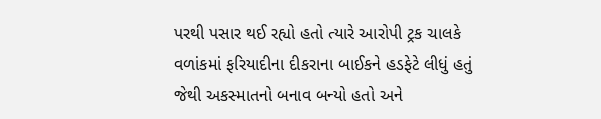પરથી પસાર થઈ રહ્યો હતો ત્યારે આરોપી ટ્રક ચાલકે વળાંકમાં ફરિયાદીના દીકરાના બાઈકને હડફેટે લીધું હતું જેથી અકસ્માતનો બનાવ બન્યો હતો અને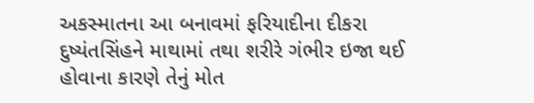અકસ્માતના આ બનાવમાં ફરિયાદીના દીકરા દુષ્યંતસિંહને માથામાં તથા શરીરે ગંભીર ઇજા થઈ હોવાના કારણે તેનું મોત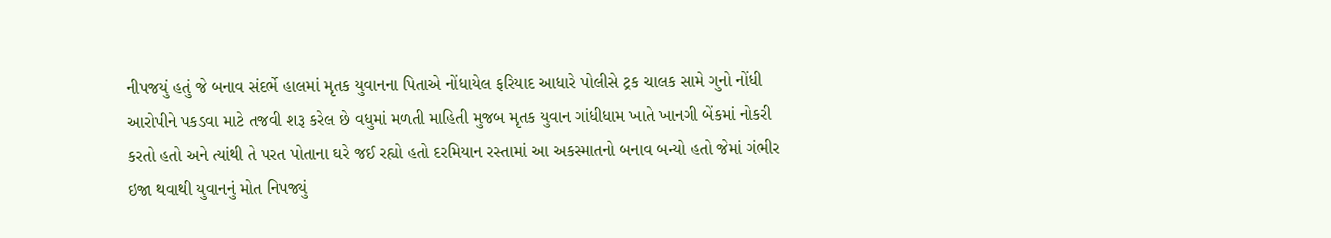નીપજયું હતું જે બનાવ સંદર્ભે હાલમાં મૃતક યુવાનના પિતાએ નોંધાયેલ ફરિયાદ આધારે પોલીસે ટ્રક ચાલક સામે ગુનો નોંધી આરોપીને પકડવા માટે તજવી શરૂ કરેલ છે વધુમાં મળતી માહિતી મુજબ મૃતક યુવાન ગાંધીધામ ખાતે ખાનગી બેંકમાં નોકરી કરતો હતો અને ત્યાંથી તે પરત પોતાના ઘરે જઈ રહ્યો હતો દરમિયાન રસ્તામાં આ અકસ્માતનો બનાવ બન્યો હતો જેમાં ગંભીર ઇજા થવાથી યુવાનનું મોત નિપજ્યું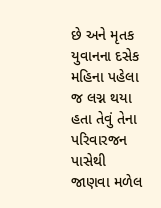છે અને મૃતક યુવાનના દસેક મહિના પહેલા જ લગ્ન થયા હતા તેવું તેના પરિવારજન પાસેથી જાણવા મળેલ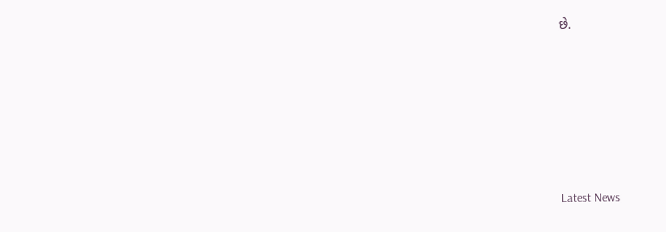છે.






Latest News